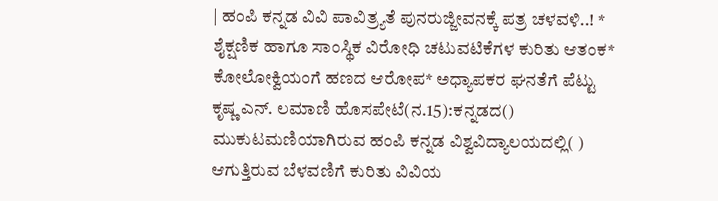| ಹಂಪಿ ಕನ್ನಡ ವಿವಿ ಪಾವಿತ್ರ್ಯತೆ ಪುನರುಜ್ಜೀವನಕ್ಕೆ ಪತ್ರ ಚಳವಳಿ..! * ಶೈಕ್ಷಣಿಕ ಹಾಗೂ ಸಾಂಸ್ಥಿಕ ವಿರೋಧಿ ಚಟುವಟಿಕೆಗಳ ಕುರಿತು ಆತಂಕ* ಕೋಲೋಕ್ವಿಯಂಗೆ ಹಣದ ಆರೋಪ* ಅಧ್ಯಾಪಕರ ಘನತೆಗೆ ಪೆಟ್ಟು ಕೃಷ್ಣ ಎನ್‌. ಲಮಾಣಿ ಹೊಸಪೇಟೆ(ನ.15):ಕನ್ನಡದ() ಮುಕುಟಮಣಿಯಾಗಿರುವ ಹಂಪಿ ಕನ್ನಡ ವಿಶ್ವವಿದ್ಯಾಲಯದಲ್ಲಿ( ) ಆಗುತ್ತಿರುವ ಬೆಳವಣಿಗೆ ಕುರಿತು ವಿವಿಯ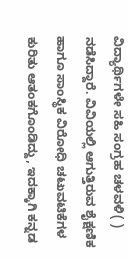ವಿದ್ಯಾರ್ಥಿಗಳೇ ಸಹಿ ಸಂಗ್ರಹ ಚಳವಳಿ( ) ನಡೆಸಿದ್ದಾರೆ. ವಿವಿಯಲ್ಲಿ ಆಗುತ್ತಿರುವ ಶೈಕ್ಷಣಿಕ ಹಾಗೂ ಸಾಂಸ್ಥಿಕ ವಿರೋಧಿ ಚಟುವಟಿಕೆಗಳ ಕುರಿತು ಆತಂಕಗೊಂಡಿದ್ದು, ಇದಕ್ಕಾಗಿ ಕನ್ನಡ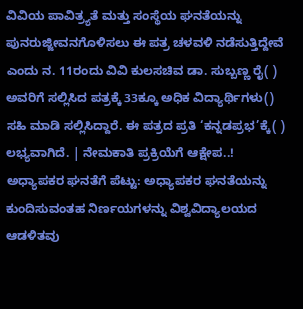ವಿವಿಯ ಪಾವಿತ್ರ್ಯತೆ ಮತ್ತು ಸಂಸ್ಥೆಯ ಘನತೆಯನ್ನು ಪುನರುಜ್ಜೀವನಗೊಳಿಸಲು ಈ ಪತ್ರ ಚಳವಳಿ ನಡೆಸುತ್ತಿದ್ದೇವೆ ಎಂದು ನ. 11ರಂದು ವಿವಿ ಕುಲಸಚಿವ ಡಾ. ಸುಬ್ಬಣ್ಣ ರೈ( ) ಅವರಿಗೆ ಸಲ್ಲಿಸಿದ ಪತ್ರಕ್ಕೆ 33ಕ್ಕೂ ಅಧಿಕ ವಿದ್ಯಾರ್ಥಿಗಳು() ಸಹಿ ಮಾಡಿ ಸಲ್ಲಿಸಿದ್ದಾರೆ. ಈ ಪತ್ರದ ಪ್ರತಿ ‘ಕನ್ನಡಪ್ರಭ’ಕ್ಕೆ( ) ಲಭ್ಯವಾಗಿದೆ. | ನೇಮಕಾತಿ ಪ್ರಕ್ರಿಯೆಗೆ ಆಕ್ಷೇಪ..! ಅಧ್ಯಾಪಕರ ಘನತೆಗೆ ಪೆಟ್ಟು: ಅಧ್ಯಾಪಕರ ಘನತೆಯನ್ನು ಕುಂದಿಸುವಂತಹ ನಿರ್ಣಯಗಳನ್ನು ವಿಶ್ವವಿದ್ಯಾಲಯದ ಆಡಳಿತವು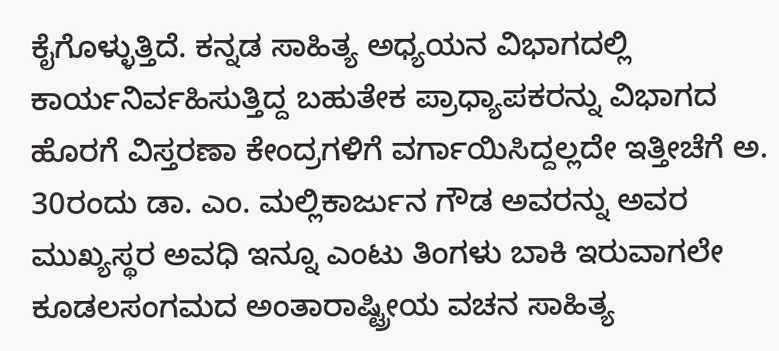ಕೈಗೊಳ್ಳುತ್ತಿದೆ. ಕನ್ನಡ ಸಾಹಿತ್ಯ ಅಧ್ಯಯನ ವಿಭಾಗದಲ್ಲಿ ಕಾರ್ಯನಿರ್ವಹಿಸುತ್ತಿದ್ದ ಬಹುತೇಕ ಪ್ರಾಧ್ಯಾಪಕರನ್ನು ವಿಭಾಗದ ಹೊರಗೆ ವಿಸ್ತರಣಾ ಕೇಂದ್ರಗಳಿಗೆ ವರ್ಗಾಯಿಸಿದ್ದಲ್ಲದೇ ಇತ್ತೀಚೆಗೆ ಅ. 30ರಂದು ಡಾ. ಎಂ. ಮಲ್ಲಿಕಾರ್ಜುನ ಗೌಡ ಅವರನ್ನು ಅವರ ಮುಖ್ಯಸ್ಥರ ಅವಧಿ ಇನ್ನೂ ಎಂಟು ತಿಂಗಳು ಬಾಕಿ ಇರುವಾಗಲೇ ಕೂಡಲಸಂಗಮದ ಅಂತಾರಾಷ್ಟ್ರೀಯ ವಚನ ಸಾಹಿತ್ಯ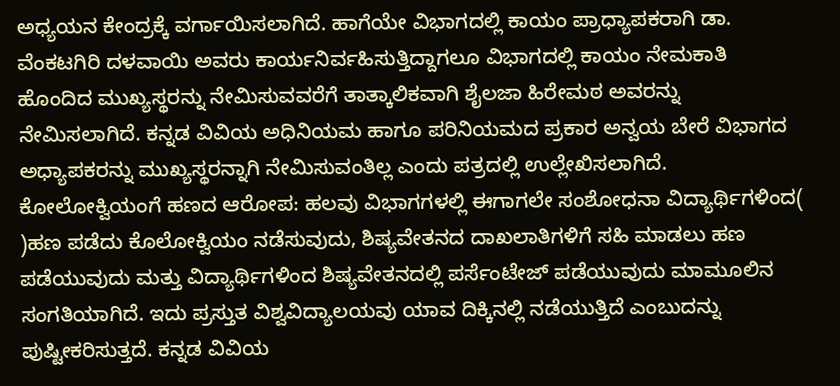ಅಧ್ಯಯನ ಕೇಂದ್ರಕ್ಕೆ ವರ್ಗಾಯಿಸಲಾಗಿದೆ. ಹಾಗೆಯೇ ವಿಭಾಗದಲ್ಲಿ ಕಾಯಂ ಪ್ರಾಧ್ಯಾಪಕರಾಗಿ ಡಾ. ವೆಂಕಟಗಿರಿ ದಳವಾಯಿ ಅವರು ಕಾರ್ಯನಿರ್ವಹಿಸುತ್ತಿದ್ದಾಗಲೂ ವಿಭಾಗದಲ್ಲಿ ಕಾಯಂ ನೇಮಕಾತಿ ಹೊಂದಿದ ಮುಖ್ಯಸ್ಥರನ್ನು ನೇಮಿಸುವವರೆಗೆ ತಾತ್ಕಾಲಿಕವಾಗಿ ಶೈಲಜಾ ಹಿರೇಮಠ ಅವರನ್ನು ನೇಮಿಸಲಾಗಿದೆ. ಕನ್ನಡ ವಿವಿಯ ಅಧಿನಿಯಮ ಹಾಗೂ ಪರಿನಿಯಮದ ಪ್ರಕಾರ ಅನ್ವಯ ಬೇರೆ ವಿಭಾಗದ ಅಧ್ಯಾಪಕರನ್ನು ಮುಖ್ಯಸ್ಥರನ್ನಾಗಿ ನೇಮಿಸುವಂತಿಲ್ಲ ಎಂದು ಪತ್ರದಲ್ಲಿ ಉಲ್ಲೇಖಿಸಲಾಗಿದೆ. ಕೋಲೋಕ್ವಿಯಂಗೆ ಹಣದ ಆರೋಪ: ಹಲವು ವಿಭಾಗಗಳಲ್ಲಿ ಈಗಾಗಲೇ ಸಂಶೋಧನಾ ವಿದ್ಯಾರ್ಥಿಗಳಿಂದ( )ಹಣ ಪಡೆದು ಕೊಲೋಕ್ವಿಯಂ ನಡೆಸುವುದು, ಶಿಷ್ಯವೇತನದ ದಾಖಲಾತಿಗಳಿಗೆ ಸಹಿ ಮಾಡಲು ಹಣ ಪಡೆಯುವುದು ಮತ್ತು ವಿದ್ಯಾರ್ಥಿಗಳಿಂದ ಶಿಷ್ಯವೇತನದಲ್ಲಿ ಪರ್ಸೆಂಟೇಜ್‌ ಪಡೆಯುವುದು ಮಾಮೂಲಿನ ಸಂಗತಿಯಾಗಿದೆ. ಇದು ಪ್ರಸ್ತುತ ವಿಶ್ವವಿದ್ಯಾಲಯವು ಯಾವ ದಿಕ್ಕಿನಲ್ಲಿ ನಡೆಯುತ್ತಿದೆ ಎಂಬುದನ್ನು ಪುಷ್ಟೀಕರಿಸುತ್ತದೆ. ಕನ್ನಡ ವಿವಿಯ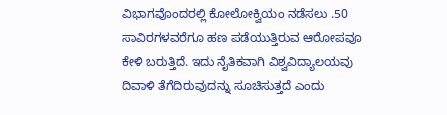ವಿಭಾಗವೊಂದರಲ್ಲಿ ಕೋಲೋಕ್ವಿಯಂ ನಡೆಸಲು .50 ಸಾವಿರಗಳವರೆಗೂ ಹಣ ಪಡೆಯುತ್ತಿರುವ ಆರೋಪವೂ ಕೇಳಿ ಬರುತ್ತಿದೆ. ಇದು ನೈತಿಕವಾಗಿ ವಿಶ್ವವಿದ್ಯಾಲಯವು ದಿವಾಳಿ ತೆಗೆದಿರುವುದನ್ನು ಸೂಚಿಸುತ್ತದೆ ಎಂದು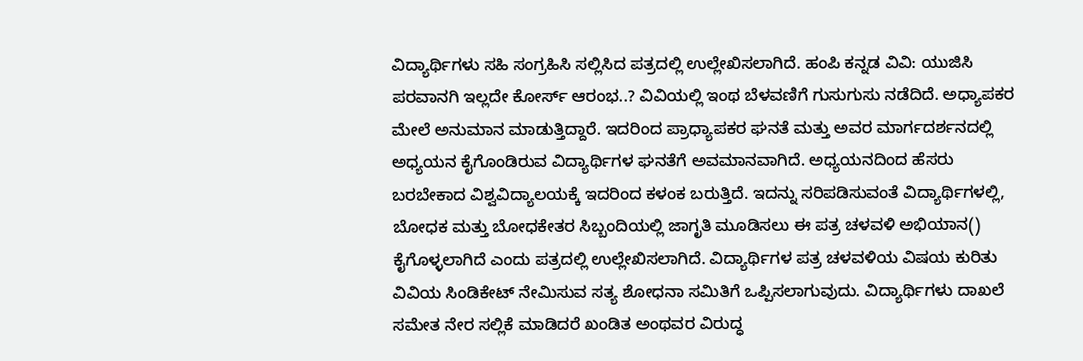ವಿದ್ಯಾರ್ಥಿಗಳು ಸಹಿ ಸಂಗ್ರಹಿಸಿ ಸಲ್ಲಿಸಿದ ಪತ್ರದಲ್ಲಿ ಉಲ್ಲೇಖಿಸಲಾಗಿದೆ. ಹಂಪಿ ಕನ್ನಡ ವಿವಿ: ಯುಜಿಸಿ ಪರವಾನಗಿ ಇಲ್ಲದೇ ಕೋರ್ಸ್‌ ಆರಂಭ..? ವಿವಿಯಲ್ಲಿ ಇಂಥ ಬೆಳವಣಿಗೆ ಗುಸುಗುಸು ನಡೆದಿದೆ. ಅಧ್ಯಾಪಕರ ಮೇಲೆ ಅನುಮಾನ ಮಾಡುತ್ತಿದ್ದಾರೆ. ಇದರಿಂದ ಪ್ರಾಧ್ಯಾಪಕರ ಘನತೆ ಮತ್ತು ಅವರ ಮಾರ್ಗದರ್ಶನದಲ್ಲಿ ಅಧ್ಯಯನ ಕೈಗೊಂಡಿರುವ ವಿದ್ಯಾರ್ಥಿಗಳ ಘನತೆಗೆ ಅವಮಾನವಾಗಿದೆ. ಅಧ್ಯಯನದಿಂದ ಹೆಸರು ಬರಬೇಕಾದ ವಿಶ್ವವಿದ್ಯಾಲಯಕ್ಕೆ ಇದರಿಂದ ಕಳಂಕ ಬರುತ್ತಿದೆ. ಇದನ್ನು ಸರಿಪಡಿಸುವಂತೆ ವಿದ್ಯಾರ್ಥಿಗಳಲ್ಲಿ, ಬೋಧಕ ಮತ್ತು ಬೋಧಕೇತರ ಸಿಬ್ಬಂದಿಯಲ್ಲಿ ಜಾಗೃತಿ ಮೂಡಿಸಲು ಈ ಪತ್ರ ಚಳವಳಿ ಅಭಿಯಾನ() ಕೈಗೊಳ್ಳಲಾಗಿದೆ ಎಂದು ಪತ್ರದಲ್ಲಿ ಉಲ್ಲೇಖಿಸಲಾಗಿದೆ. ವಿದ್ಯಾರ್ಥಿಗಳ ಪತ್ರ ಚಳವಳಿಯ ವಿಷಯ ಕುರಿತು ವಿವಿಯ ಸಿಂಡಿಕೇಟ್‌ ನೇಮಿಸುವ ಸತ್ಯ ಶೋಧನಾ ಸಮಿತಿಗೆ ಒಪ್ಪಿಸಲಾಗುವುದು. ವಿದ್ಯಾರ್ಥಿಗಳು ದಾಖಲೆ ಸಮೇತ ನೇರ ಸಲ್ಲಿಕೆ ಮಾಡಿದರೆ ಖಂಡಿತ ಅಂಥವರ ವಿರುದ್ಧ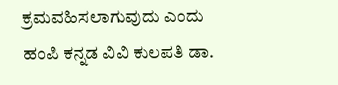ಕ್ರಮವಹಿಸಲಾಗುವುದು ಎಂದು ಹಂಪಿ ಕನ್ನಡ ವಿವಿ ಕುಲಪತಿ ಡಾ.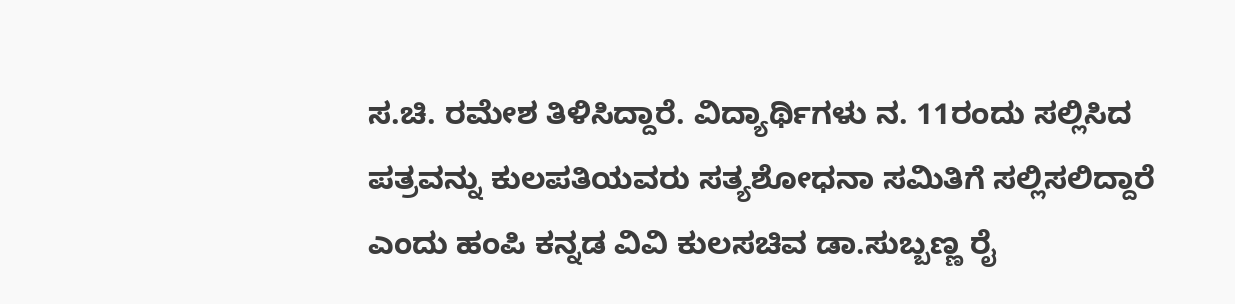ಸ.ಚಿ. ರಮೇಶ ತಿಳಿಸಿದ್ದಾರೆ. ವಿದ್ಯಾರ್ಥಿಗಳು ನ. 11ರಂದು ಸಲ್ಲಿಸಿದ ಪತ್ರವನ್ನು ಕುಲಪತಿಯವರು ಸತ್ಯಶೋಧನಾ ಸಮಿತಿಗೆ ಸಲ್ಲಿಸಲಿದ್ದಾರೆ ಎಂದು ಹಂಪಿ ಕನ್ನಡ ವಿವಿ ಕುಲಸಚಿವ ಡಾ.ಸುಬ್ಬಣ್ಣ ರೈ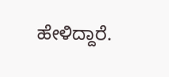ಹೇಳಿದ್ದಾರೆ.